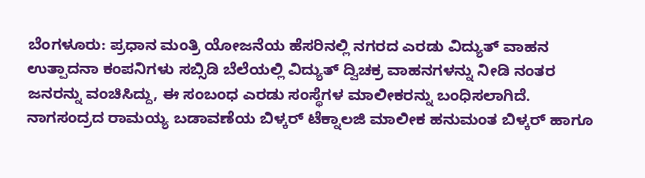ಬೆಂಗಳೂರು: ಪ್ರಧಾನ ಮಂತ್ರಿ ಯೋಜನೆಯ ಹೆಸರಿನಲ್ಲಿ ನಗರದ ಎರಡು ವಿದ್ಯುತ್ ವಾಹನ ಉತ್ಪಾದನಾ ಕಂಪನಿಗಳು ಸಬ್ಸಿಡಿ ಬೆಲೆಯಲ್ಲಿ ವಿದ್ಯುತ್ ದ್ವಿಚಕ್ರ ವಾಹನಗಳನ್ನು ನೀಡಿ ನಂತರ ಜನರನ್ನು ವಂಚಿಸಿದ್ದು, ಈ ಸಂಬಂಧ ಎರಡು ಸಂಸ್ಥೆಗಳ ಮಾಲೀಕರನ್ನು ಬಂಧಿಸಲಾಗಿದೆ.
ನಾಗಸಂದ್ರದ ರಾಮಯ್ಯ ಬಡಾವಣೆಯ ಬಿಳ್ಕರ್ ಟೆಕ್ನಾಲಜಿ ಮಾಲೀಕ ಹನುಮಂತ ಬಿಳ್ಕರ್ ಹಾಗೂ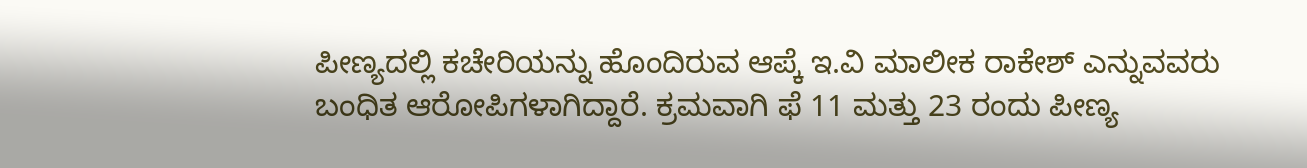ಪೀಣ್ಯದಲ್ಲಿ ಕಚೇರಿಯನ್ನು ಹೊಂದಿರುವ ಆಪ್ಕೆ ಇ.ವಿ ಮಾಲೀಕ ರಾಕೇಶ್ ಎನ್ನುವವರು ಬಂಧಿತ ಆರೋಪಿಗಳಾಗಿದ್ದಾರೆ. ಕ್ರಮವಾಗಿ ಫೆ 11 ಮತ್ತು 23 ರಂದು ಪೀಣ್ಯ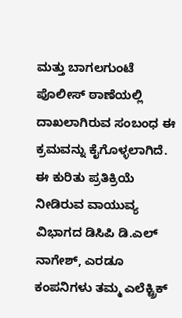ಮತ್ತು ಬಾಗಲಗುಂಟೆ ಪೊಲೀಸ್ ಠಾಣೆಯಲ್ಲಿ ದಾಖಲಾಗಿರುವ ಸಂಬಂಧ ಈ ಕ್ರಮವನ್ನು ಕೈಗೊಳ್ಳಲಾಗಿದೆ.
ಈ ಕುರಿತು ಪ್ರತಿಕ್ರಿಯೆ ನೀಡಿರುವ ವಾಯುವ್ಯ ವಿಭಾಗದ ಡಿಸಿಪಿ ಡಿ.ಎಲ್ ನಾಗೇಶ್, ಎರಡೂ ಕಂಪನಿಗಳು ತಮ್ಮ ಎಲೆಕ್ಟ್ರಿಕ್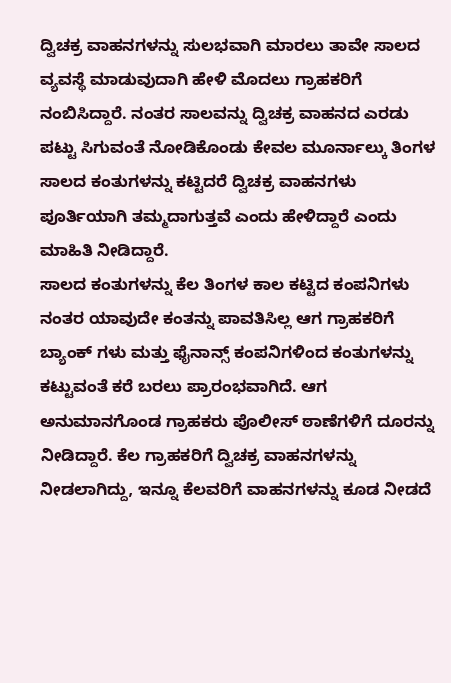ದ್ವಿಚಕ್ರ ವಾಹನಗಳನ್ನು ಸುಲಭವಾಗಿ ಮಾರಲು ತಾವೇ ಸಾಲದ ವ್ಯವಸ್ಥೆ ಮಾಡುವುದಾಗಿ ಹೇಳಿ ಮೊದಲು ಗ್ರಾಹಕರಿಗೆ ನಂಬಿಸಿದ್ದಾರೆ. ನಂತರ ಸಾಲವನ್ನು ದ್ವಿಚಕ್ರ ವಾಹನದ ಎರಡು ಪಟ್ಟು ಸಿಗುವಂತೆ ನೋಡಿಕೊಂಡು ಕೇವಲ ಮೂರ್ನಾಲ್ಕು ತಿಂಗಳ ಸಾಲದ ಕಂತುಗಳನ್ನು ಕಟ್ಟಿದರೆ ದ್ವಿಚಕ್ರ ವಾಹನಗಳು ಪೂರ್ತಿಯಾಗಿ ತಮ್ಮದಾಗುತ್ತವೆ ಎಂದು ಹೇಳಿದ್ದಾರೆ ಎಂದು ಮಾಹಿತಿ ನೀಡಿದ್ದಾರೆ.
ಸಾಲದ ಕಂತುಗಳನ್ನು ಕೆಲ ತಿಂಗಳ ಕಾಲ ಕಟ್ಟಿದ ಕಂಪನಿಗಳು ನಂತರ ಯಾವುದೇ ಕಂತನ್ನು ಪಾವತಿಸಿಲ್ಲ ಆಗ ಗ್ರಾಹಕರಿಗೆ ಬ್ಯಾಂಕ್ ಗಳು ಮತ್ತು ಫೈನಾನ್ಸ್ ಕಂಪನಿಗಳಿಂದ ಕಂತುಗಳನ್ನು ಕಟ್ಟುವಂತೆ ಕರೆ ಬರಲು ಪ್ರಾರಂಭವಾಗಿದೆ. ಆಗ ಅನುಮಾನಗೊಂಡ ಗ್ರಾಹಕರು ಪೊಲೀಸ್ ಠಾಣೆಗಳಿಗೆ ದೂರನ್ನು ನೀಡಿದ್ದಾರೆ. ಕೆಲ ಗ್ರಾಹಕರಿಗೆ ದ್ವಿಚಕ್ರ ವಾಹನಗಳನ್ನು ನೀಡಲಾಗಿದ್ದು, ಇನ್ನೂ ಕೆಲವರಿಗೆ ವಾಹನಗಳನ್ನು ಕೂಡ ನೀಡದೆ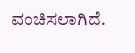ವಂಚಿಸಲಾಗಿದೆ.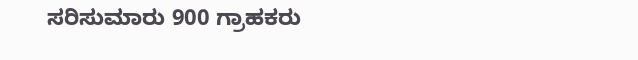ಸರಿಸುಮಾರು 900 ಗ್ರಾಹಕರು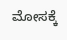ಮೋಸಕ್ಕೆ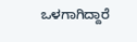ಒಳಗಾಗಿದ್ದಾರೆ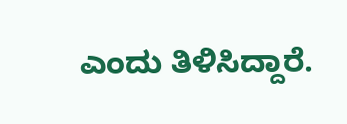ಎಂದು ತಿಳಿಸಿದ್ದಾರೆ.